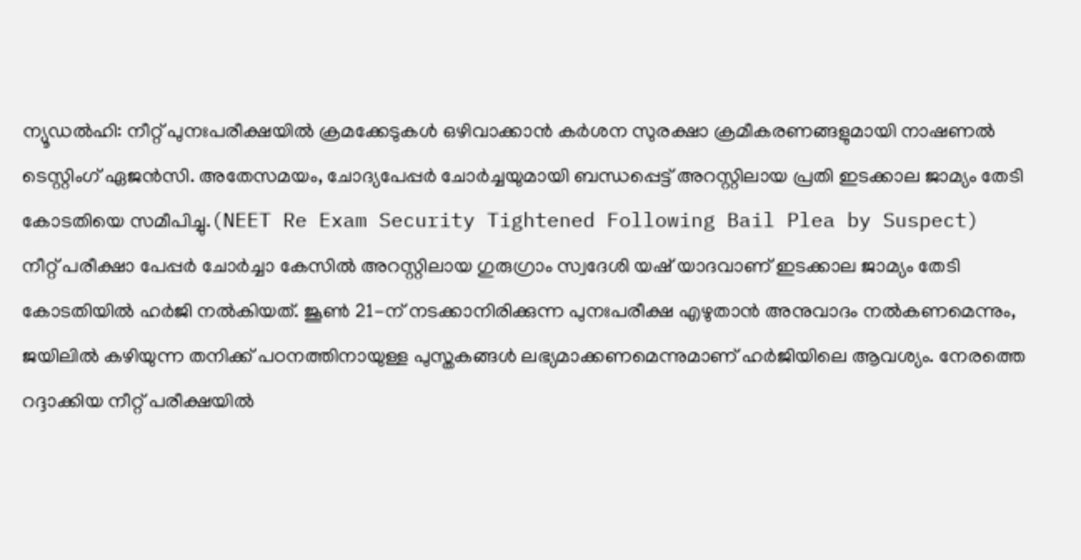ന്യൂഡൽഹി: നീറ്റ് പുനഃപരീക്ഷയിൽ ക്രമക്കേടുകൾ ഒഴിവാക്കാൻ കർശന സുരക്ഷാ ക്രമീകരണങ്ങളുമായി നാഷണൽ ടെസ്റ്റിംഗ് ഏജൻസി. അതേസമയം, ചോദ്യപേപ്പർ ചോർച്ചയുമായി ബന്ധപ്പെട്ട് അറസ്റ്റിലായ പ്രതി ഇടക്കാല ജാമ്യം തേടി കോടതിയെ സമീപിച്ചു.(NEET Re Exam Security Tightened Following Bail Plea by Suspect)
നീറ്റ് പരീക്ഷാ പേപ്പർ ചോർച്ചാ കേസിൽ അറസ്റ്റിലായ ഗുരുഗ്രാം സ്വദേശി യഷ് യാദവാണ് ഇടക്കാല ജാമ്യം തേടി കോടതിയിൽ ഹർജി നൽകിയത്. ജൂൺ 21-ന് നടക്കാനിരിക്കുന്ന പുനഃപരീക്ഷ എഴുതാൻ അനുവാദം നൽകണമെന്നും, ജയിലിൽ കഴിയുന്ന തനിക്ക് പഠനത്തിനായുള്ള പുസ്തകങ്ങൾ ലഭ്യമാക്കണമെന്നുമാണ് ഹർജിയിലെ ആവശ്യം. നേരത്തെ റദ്ദാക്കിയ നീറ്റ് പരീക്ഷയിൽ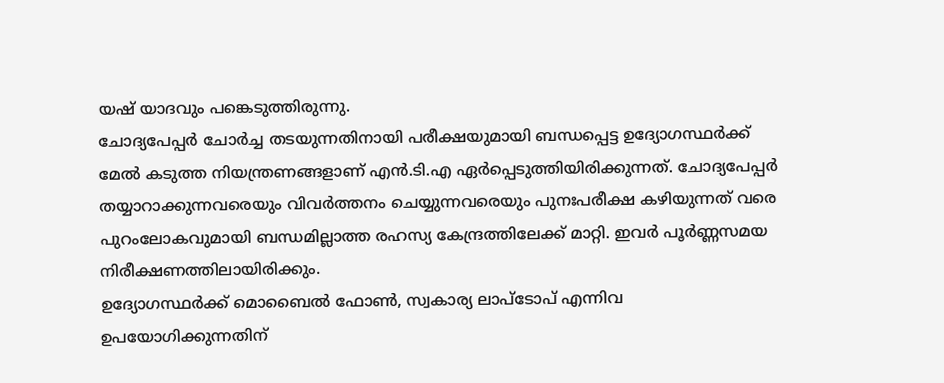യഷ് യാദവും പങ്കെടുത്തിരുന്നു.
ചോദ്യപേപ്പർ ചോർച്ച തടയുന്നതിനായി പരീക്ഷയുമായി ബന്ധപ്പെട്ട ഉദ്യോഗസ്ഥർക്ക് മേൽ കടുത്ത നിയന്ത്രണങ്ങളാണ് എൻ.ടി.എ ഏർപ്പെടുത്തിയിരിക്കുന്നത്. ചോദ്യപേപ്പർ തയ്യാറാക്കുന്നവരെയും വിവർത്തനം ചെയ്യുന്നവരെയും പുനഃപരീക്ഷ കഴിയുന്നത് വരെ പുറംലോകവുമായി ബന്ധമില്ലാത്ത രഹസ്യ കേന്ദ്രത്തിലേക്ക് മാറ്റി. ഇവർ പൂർണ്ണസമയ നിരീക്ഷണത്തിലായിരിക്കും.
ഉദ്യോഗസ്ഥർക്ക് മൊബൈൽ ഫോൺ, സ്വകാര്യ ലാപ്ടോപ് എന്നിവ ഉപയോഗിക്കുന്നതിന്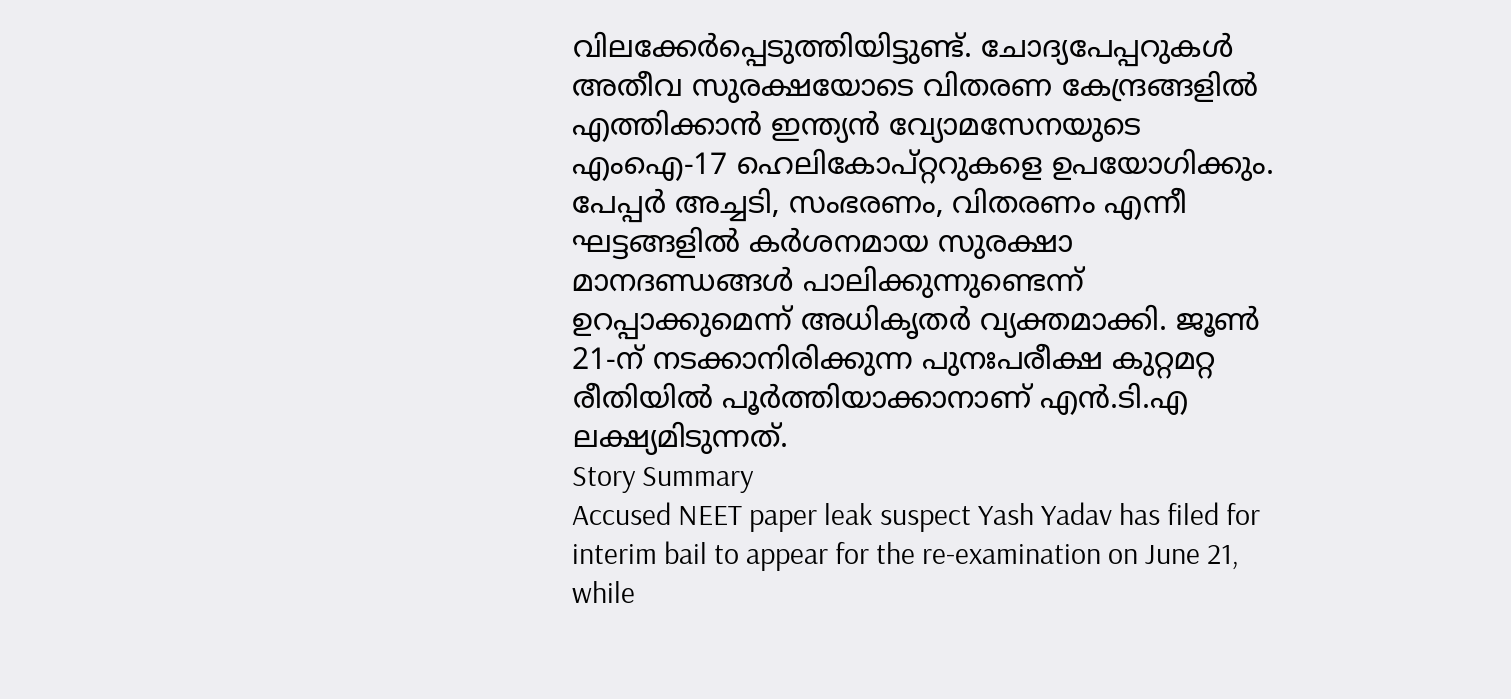വിലക്കേർപ്പെടുത്തിയിട്ടുണ്ട്. ചോദ്യപേപ്പറുകൾ അതീവ സുരക്ഷയോടെ വിതരണ കേന്ദ്രങ്ങളിൽ എത്തിക്കാൻ ഇന്ത്യൻ വ്യോമസേനയുടെ എംഐ-17 ഹെലികോപ്റ്ററുകളെ ഉപയോഗിക്കും. പേപ്പർ അച്ചടി, സംഭരണം, വിതരണം എന്നീ ഘട്ടങ്ങളിൽ കർശനമായ സുരക്ഷാ മാനദണ്ഡങ്ങൾ പാലിക്കുന്നുണ്ടെന്ന് ഉറപ്പാക്കുമെന്ന് അധികൃതർ വ്യക്തമാക്കി. ജൂൺ 21-ന് നടക്കാനിരിക്കുന്ന പുനഃപരീക്ഷ കുറ്റമറ്റ രീതിയിൽ പൂർത്തിയാക്കാനാണ് എൻ.ടി.എ ലക്ഷ്യമിടുന്നത്.
Story Summary
Accused NEET paper leak suspect Yash Yadav has filed for interim bail to appear for the re-examination on June 21, while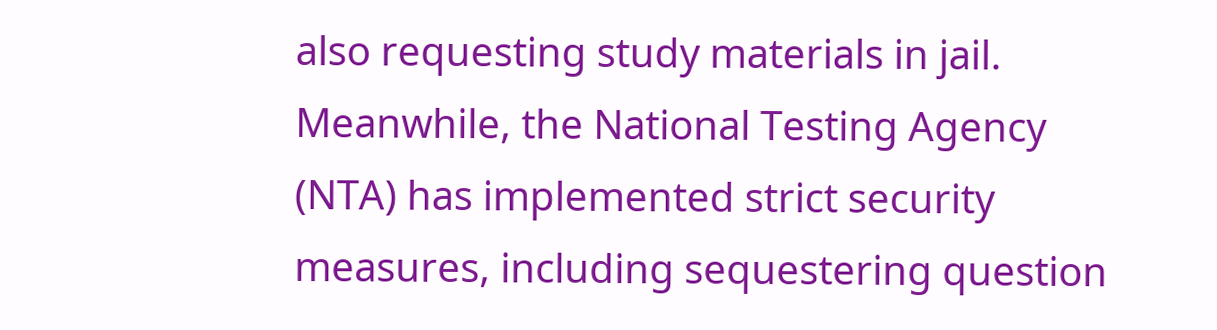also requesting study materials in jail. Meanwhile, the National Testing Agency (NTA) has implemented strict security measures, including sequestering question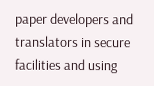paper developers and translators in secure facilities and using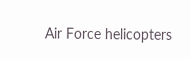Air Force helicopters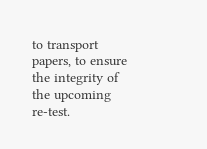to transport papers, to ensure the integrity of the upcoming re-test.